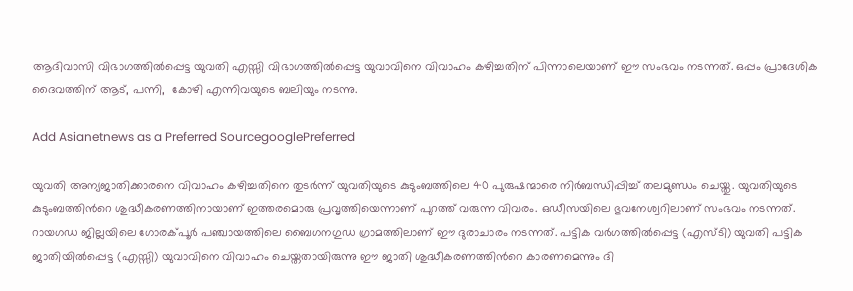ആദിവാസി വിഭാഗത്തിൽപ്പെട്ട യുവതി എസ്സി വിഭാഗത്തില്‍പ്പെട്ട യുവാവിനെ വിവാഹം കഴിച്ചതിന് പിന്നാലെയാണ് ഈ സംഭവം നടന്നത്. ഒപ്പം പ്രാദേശിക ദൈവത്തിന് ആട്, പന്നി,  കോഴി എന്നിവയുടെ ബലിയും നടന്നു.

Add Asianetnews as a Preferred SourcegooglePreferred

യുവതി അന്യജാതിക്കാരനെ വിവാഹം കഴിച്ചതിനെ തുടര്‍ന്ന് യുവതിയുടെ കുടുംബത്തിലെ 40 പുരുഷന്മാരെ നിർബന്ധിപ്പിച്ച് തലമുണ്ഡം ചെയ്തു. യുവതിയുടെ കുടുംബത്തിന്‍റെ ശുദ്ധീകരണത്തിനായാണ് ഇത്തരമൊരു പ്രവൃത്തിയെന്നാണ് പുറത്ത് വരുന്ന വിവരം. ഒഡീസയിലെ ഭുവനേശ്വറിലാണ് സംഭവം നടന്നത്. റായഗഡ ജില്ലയിലെ ഗോരക്പൂര്‍ പഞ്ചായത്തിലെ ബൈഗനഗുഡ ഗ്രാമത്തിലാണ് ഈ ദുരാചാരം നടന്നത്. പട്ടിക വര്‍ഗത്തില്‍പ്പെട്ട (എസ്ടി) യുവതി പട്ടിക ജാതിയില്‍പ്പെട്ട (എസ്സി) യുവാവിനെ വിവാഹം ചെയ്തതായിരുന്നു ഈ ജാതി ശുദ്ധീകരണത്തിന്‍റെ കാരണമെന്നും ദി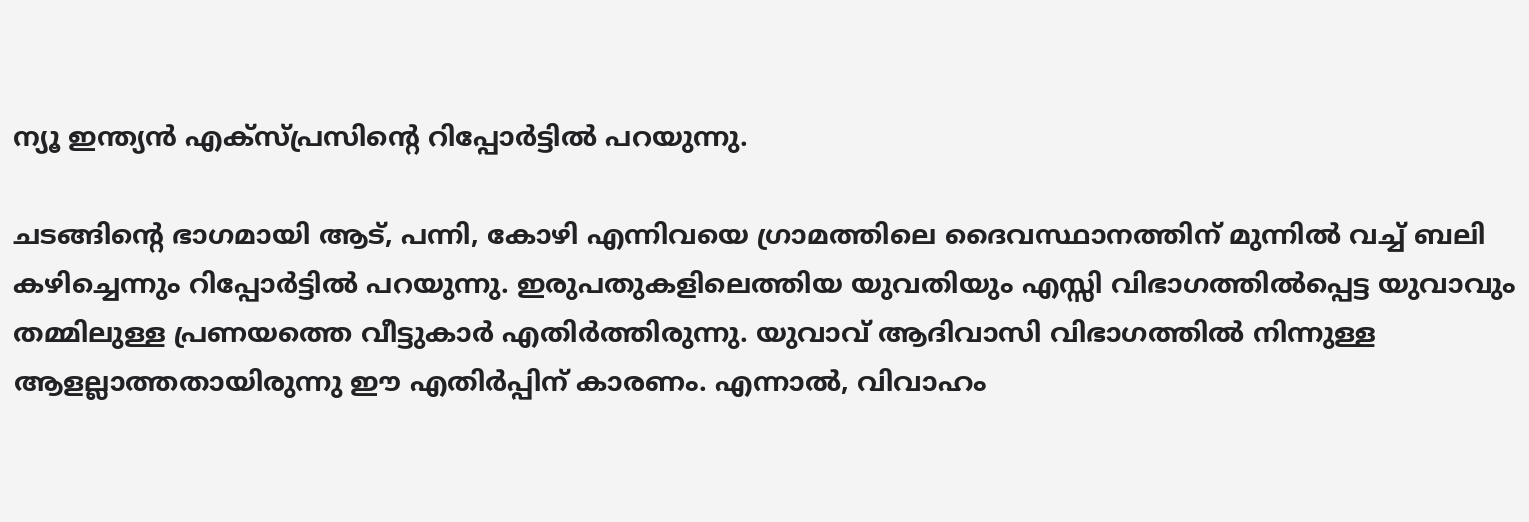ന്യൂ ഇന്ത്യന്‍ എക്സ്പ്രസിന്‍റെ റിപ്പോര്‍ട്ടിൽ പറയുന്നു.

ചടങ്ങിന്‍റെ ഭാഗമായി ആട്, പന്നി, കോഴി എന്നിവയെ ഗ്രാമത്തിലെ ദൈവസ്ഥാനത്തിന് മുന്നില്‍ വച്ച് ബലി കഴിച്ചെന്നും റിപ്പോര്‍ട്ടില്‍ പറയുന്നു. ഇരുപതുകളിലെത്തിയ യുവതിയും എസ്സി വിഭാഗത്തില്‍പ്പെട്ട യുവാവും തമ്മിലുള്ള പ്രണയത്തെ വീട്ടുകാര്‍ എതിര്‍ത്തിരുന്നു. യുവാവ് ആദിവാസി വിഭാഗത്തില്‍ നിന്നുള്ള ആളല്ലാത്തതായിരുന്നു ഈ എതിര്‍പ്പിന് കാരണം. എന്നാല്‍, വിവാഹം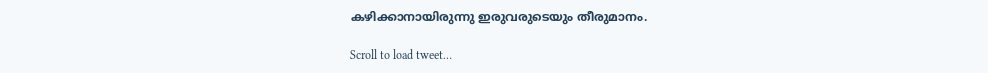കഴിക്കാനായിരുന്നു ഇരുവരുടെയും തീരുമാനം.

Scroll to load tweet…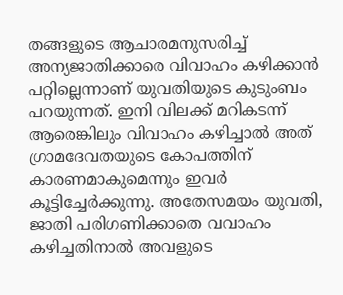തങ്ങളുടെ ആചാരമനുസരിച്ച് അന്യജാതിക്കാരെ വിവാഹം കഴിക്കാന്‍ പറ്റില്ലെന്നാണ് യുവതിയുടെ കുടുംബം പറയുന്നത്. ഇനി വിലക്ക് മറികടന്ന് ആരെങ്കിലും വിവാഹം കഴിച്ചാല്‍ അത് ഗ്രാമദേവതയുടെ കോപത്തിന് കാരണമാകുമെന്നും ഇവർ കൂട്ടിച്ചേര്‍ക്കുന്നു. അതേസമയം യുവതി, ജാതി പരിഗണിക്കാതെ വവാഹം കഴിച്ചതിനാല്‍ അവളുടെ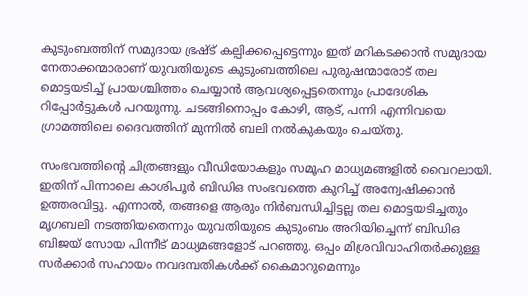കുടുംബത്തിന് സമുദായ ഭ്രഷ്ട് കല്പിക്കപ്പെട്ടെന്നും ഇത് മറികടക്കാന്‍ സമുദായ നേതാക്കന്മാരാണ് യുവതിയുടെ കുടുംബത്തിലെ പുരുഷന്മാരോട് തല മൊട്ടയടിച്ച് പ്രായശ്ചിത്തം ചെയ്യാന്‍ ആവശ്യപ്പെട്ടതെന്നും പ്രാദേശിക റിപ്പോര്‍ട്ടുകൾ പറയുന്നു. ചടങ്ങിനൊപ്പം കോഴി, ആട്, പന്നി എന്നിവയെ ഗ്രാമത്തിലെ ദൈവത്തിന് മുന്നില്‍ ബലി നല്‍കുകയും ചെയ്തു.

സംഭവത്തിന്‍റെ ചിത്രങ്ങളും വീഡിയോകളും സമൂഹ മാധ്യമങ്ങളില്‍ വൈറലായി. ഇതിന് പിന്നാലെ കാശിപൂര്‍ ബിഡിഒ സംഭവത്തെ കുറിച്ച് അന്വേഷിക്കാന്‍ ഉത്തരവിട്ടു. എന്നാല്‍, തങ്ങളെ ആരും നിർബന്ധിച്ചിട്ടല്ല തല മൊട്ടയടിച്ചതും മൃഗബലി നടത്തിയതെന്നും യുവതിയുടെ കുടുംബം അറിയിച്ചെന്ന് ബിഡിഒ ബിജയ് സോയ പിന്നീട് മാധ്യമങ്ങളോട് പറഞ്ഞു. ഒപ്പം മിശ്രവിവാഹിതര്‍ക്കുള്ള സര്‍ക്കാര്‍ സഹായം നവദമ്പതികൾക്ക് കൈമാറുമെന്നും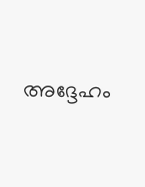അദ്ദേഹം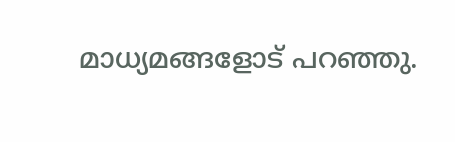മാധ്യമങ്ങളോട് പറഞ്ഞു.